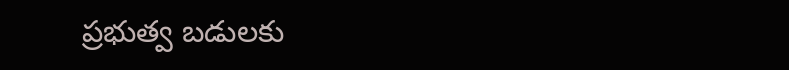ప్రభుత్వ బడులకు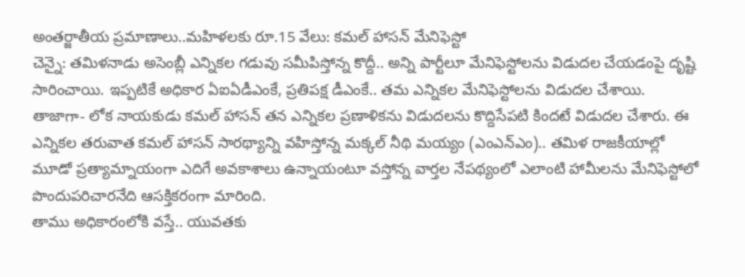అంతర్జాతీయ ప్రమాణాలు..మహిళలకు రూ.15 వేలు: కమల్ హాసన్ మేనిఫెస్టో
చెన్నై: తమిళనాడు అసెంబ్లీ ఎన్నికల గడువు సమీపిస్తోన్న కొద్దీ.. అన్ని పార్టీలూ మేనిఫెస్టోలను విడుదల చేయడంపై దృష్టి సారించాయి. ఇప్పటికే అధికార ఏఐఏడీఎంకే, ప్రతిపక్ష డీఎంకే.. తమ ఎన్నికల మేనిఫెస్టోలను విడుదల చేశాయి. తాజాగా- లోక నాయకుడు కమల్ హాసన్ తన ఎన్నికల ప్రణాళికను విడుదలను కొద్దిసేపటి కిందటే విడుదల చేశారు. ఈ ఎన్నికల తరువాత కమల్ హాసన్ సారథ్యాన్ని వహిస్తోన్న మక్కల్ నీథి మయ్యం (ఎంఎన్ఎం).. తమిళ రాజకీయాల్లో మూడో ప్రత్యామ్నాయంగా ఎదిగే అవకాశాలు ఉన్నాయంటూ వస్తోన్న వార్తల నేపథ్యంలో ఎలాంటి హామీలను మేనిఫెస్టోలో పొందుపరిచారనేది ఆసక్తికరంగా మారింది.
తాము అధికారంలోకి వస్తే.. యువతకు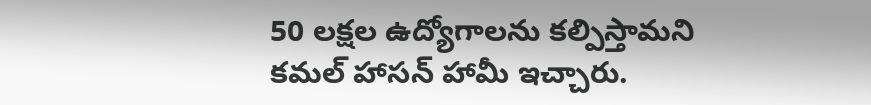50 లక్షల ఉద్యోగాలను కల్పిస్తామని కమల్ హాసన్ హామీ ఇచ్చారు.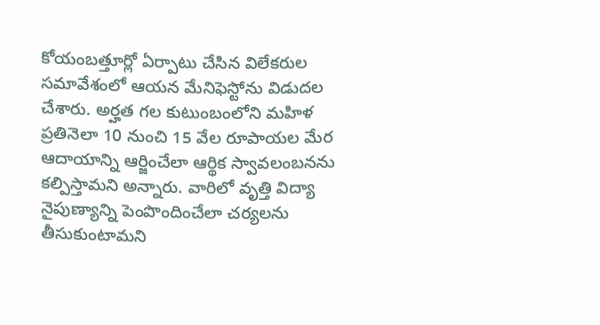కోయంబత్తూర్లో ఏర్పాటు చేసిన విలేకరుల సమావేశంలో ఆయన మేనిఫెస్టోను విడుదల చేశారు. అర్హత గల కుటుంబంలోని మహిళ ప్రతినెలా 10 నుంచి 15 వేల రూపాయల మేర ఆదాయాన్ని ఆర్జించేలా ఆర్థిక స్వావలంబనను కల్పిస్తామని అన్నారు. వారిలో వృత్తి విద్యా నైపుణ్యాన్ని పెంపొందించేలా చర్యలను తీసుకుంటామని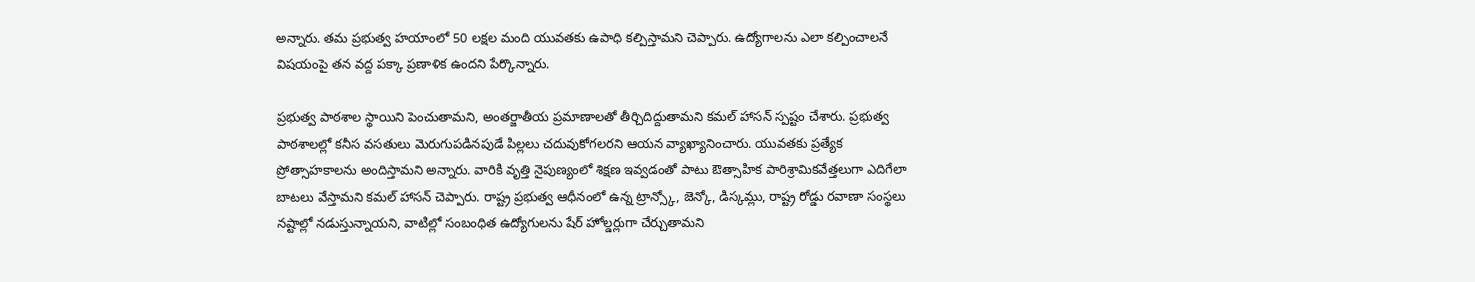అన్నారు. తమ ప్రభుత్వ హయాంలో 50 లక్షల మంది యువతకు ఉపాధి కల్పిస్తామని చెప్పారు. ఉద్యోగాలను ఎలా కల్పించాలనే విషయంపై తన వద్ద పక్కా ప్రణాళిక ఉందని పేర్కొన్నారు.

ప్రభుత్వ పాఠశాల స్థాయిని పెంచుతామని, అంతర్జాతీయ ప్రమాణాలతో తీర్చిదిద్దుతామని కమల్ హాసన్ స్పష్టం చేశారు. ప్రభుత్వ పాఠశాలల్లో కనీస వసతులు మెరుగుపడినపుడే పిల్లలు చదువుకోగలరని ఆయన వ్యాఖ్యానించారు. యువతకు ప్రత్యేక ప్రోత్సాహకాలను అందిస్తామని అన్నారు. వారికి వృత్తి నైపుణ్యంలో శిక్షణ ఇవ్వడంతో పాటు ఔత్సాహిక పారిశ్రామికవేత్తలుగా ఎదిగేలా బాటలు వేస్తామని కమల్ హాసన్ చెప్పారు. రాష్ట్ర ప్రభుత్వ ఆధీనంలో ఉన్న ట్రాన్స్కో, జెన్కో, డిస్కమ్లు, రాష్ట్ర రోడ్డు రవాణా సంస్థలు నష్టాల్లో నడుస్తున్నాయని, వాటిల్లో సంబంధిత ఉద్యోగులను షేర్ హోల్డర్లుగా చేర్చుతామని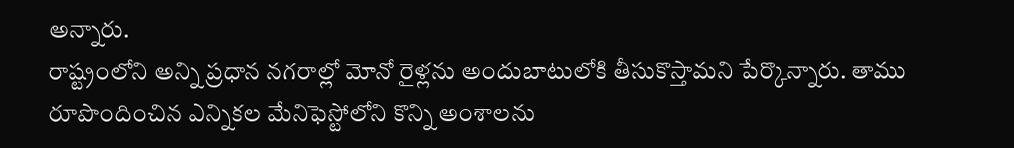అన్నారు.
రాష్ట్రంలోని అన్ని ప్రధాన నగరాల్లో మోనో రైళ్లను అందుబాటులోకి తీసుకొస్తామని పేర్కొన్నారు. తాము రూపొందించిన ఎన్నికల మేనిఫెస్టోలోని కొన్ని అంశాలను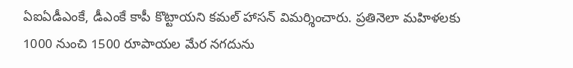ఏఐఏడీఎంకే, డీఎంకే కాపీ కొట్టాయని కమల్ హాసన్ విమర్శించారు. ప్రతినెలా మహిళలకు 1000 నుంచి 1500 రూపాయల మేర నగదును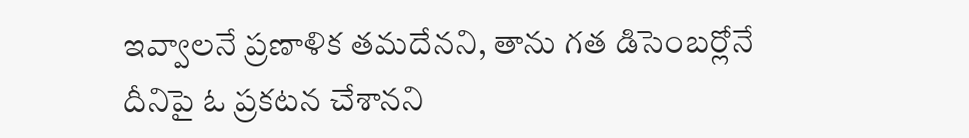ఇవ్వాలనే ప్రణాళిక తమదేనని, తాను గత డిసెంబర్లోనే దీనిపై ఓ ప్రకటన చేశానని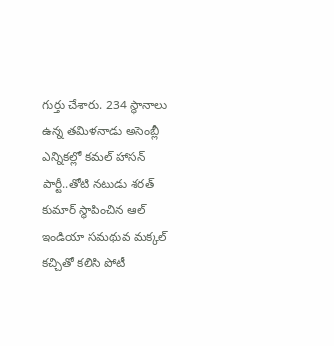గుర్తు చేశారు. 234 స్థానాలు ఉన్న తమిళనాడు అసెంబ్లీ ఎన్నికల్లో కమల్ హాసన్ పార్టీ..తోటి నటుడు శరత్ కుమార్ స్థాపించిన ఆల్ ఇండియా సమథువ మక్కల్ కచ్చితో కలిసి పోటీ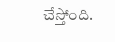చేస్తోంది.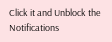Click it and Unblock the Notifications